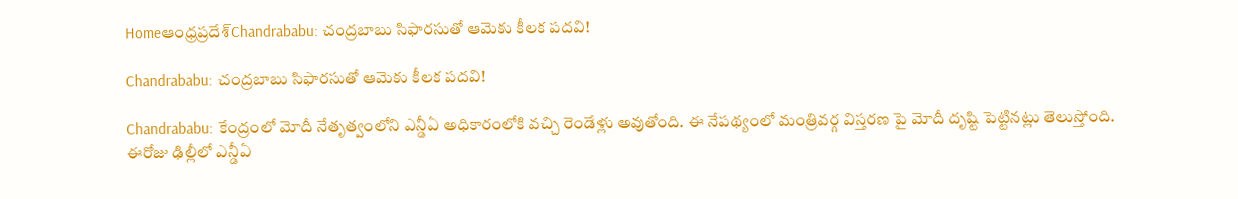Homeఆంధ్రప్రదేశ్‌Chandrababu: చంద్రబాబు సిఫారసుతో ఆమెకు కీలక పదవి!

Chandrababu: చంద్రబాబు సిఫారసుతో ఆమెకు కీలక పదవి!

Chandrababu: కేంద్రంలో మోదీ నేతృత్వంలోని ఎన్డీఏ అధికారంలోకి వచ్చి రెండేళ్లు అవుతోంది. ఈ నేపథ్యంలో మంత్రివర్గ విస్తరణ పై మోదీ దృష్టి పెట్టినట్లు తెలుస్తోంది. ఈరోజు ఢిల్లీలో ఎన్డీఏ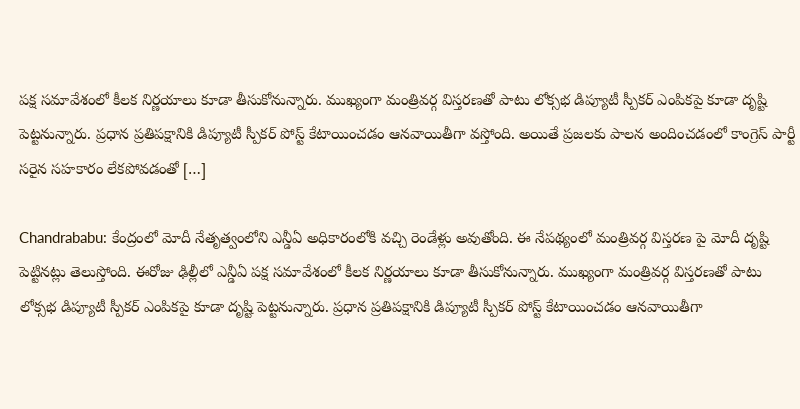పక్ష సమావేశంలో కీలక నిర్ణయాలు కూడా తీసుకోనున్నారు. ముఖ్యంగా మంత్రివర్గ విస్తరణతో పాటు లోక్సభ డిప్యూటీ స్పీకర్ ఎంపికపై కూడా దృష్టి పెట్టనున్నారు. ప్రధాన ప్రతిపక్షానికి డిప్యూటీ స్పీకర్ పోస్ట్ కేటాయించడం ఆనవాయితీగా వస్తోంది. అయితే ప్రజలకు పాలన అందించడంలో కాంగ్రెస్ పార్టీ సరైన సహకారం లేకపోవడంతో […]

Chandrababu: కేంద్రంలో మోదీ నేతృత్వంలోని ఎన్డీఏ అధికారంలోకి వచ్చి రెండేళ్లు అవుతోంది. ఈ నేపథ్యంలో మంత్రివర్గ విస్తరణ పై మోదీ దృష్టి పెట్టినట్లు తెలుస్తోంది. ఈరోజు ఢిల్లీలో ఎన్డీఏ పక్ష సమావేశంలో కీలక నిర్ణయాలు కూడా తీసుకోనున్నారు. ముఖ్యంగా మంత్రివర్గ విస్తరణతో పాటు లోక్సభ డిప్యూటీ స్పీకర్ ఎంపికపై కూడా దృష్టి పెట్టనున్నారు. ప్రధాన ప్రతిపక్షానికి డిప్యూటీ స్పీకర్ పోస్ట్ కేటాయించడం ఆనవాయితీగా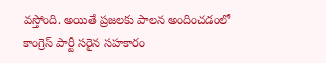వస్తోంది. అయితే ప్రజలకు పాలన అందించడంలో కాంగ్రెస్ పార్టీ సరైన సహకారం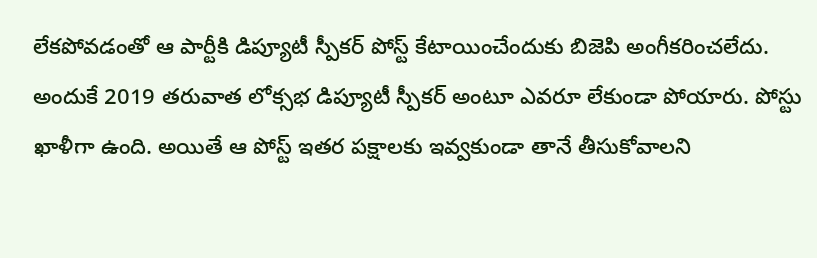లేకపోవడంతో ఆ పార్టీకి డిప్యూటీ స్పీకర్ పోస్ట్ కేటాయించేందుకు బిజెపి అంగీకరించలేదు. అందుకే 2019 తరువాత లోక్సభ డిప్యూటీ స్పీకర్ అంటూ ఎవరూ లేకుండా పోయారు. పోస్టు ఖాళీగా ఉంది. అయితే ఆ పోస్ట్ ఇతర పక్షాలకు ఇవ్వకుండా తానే తీసుకోవాలని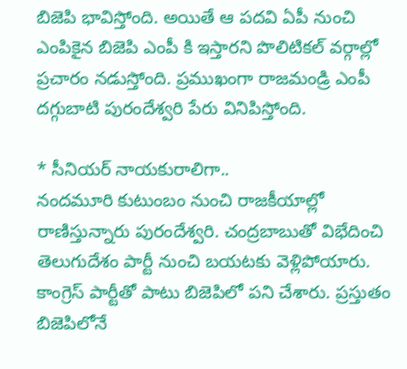బిజెపి భావిస్తోంది. అయితే ఆ పదవి ఏపీ నుంచి ఎంపికైన బిజెపి ఎంపీ కి ఇస్తారని పొలిటికల్ వర్గాల్లో ప్రచారం నడుస్తోంది. ప్రముఖంగా రాజమండ్రి ఎంపీ దగ్గుబాటి పురందేశ్వరి పేరు వినిపిస్తోంది.

* సీనియర్ నాయకురాలిగా..
నందమూరి కుటుంబం నుంచి రాజకీయాల్లో రాణిస్తున్నారు పురందేశ్వరి. చంద్రబాబుతో విభేదించి తెలుగుదేశం పార్టీ నుంచి బయటకు వెళ్లిపోయారు. కాంగ్రెస్ పార్టీతో పాటు బిజెపిలో పని చేశారు. ప్రస్తుతం బిజెపిలోనే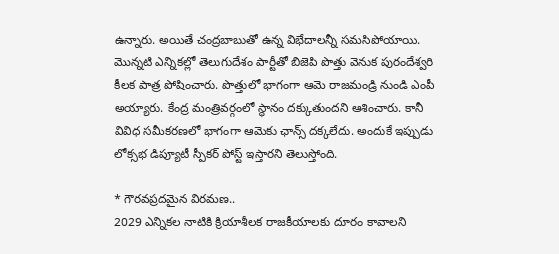ఉన్నారు. అయితే చంద్రబాబుతో ఉన్న విభేదాలన్నీ సమసిపోయాయి. మొన్నటి ఎన్నికల్లో తెలుగుదేశం పార్టీతో బిజెపి పొత్తు వెనుక పురందేశ్వరి కీలక పాత్ర పోషించారు. పొత్తులో భాగంగా ఆమె రాజమండ్రి నుండి ఎంపీ అయ్యారు. కేంద్ర మంత్రివర్గంలో స్థానం దక్కుతుందని ఆశించారు. కానీ వివిధ సమీకరణలో భాగంగా ఆమెకు ఛాన్స్ దక్కలేదు. అందుకే ఇప్పుడు లోక్సభ డిప్యూటీ స్పీకర్ పోస్ట్ ఇస్తారని తెలుస్తోంది.

* గౌరవప్రదమైన విరమణ..
2029 ఎన్నికల నాటికి క్రియాశీలక రాజకీయాలకు దూరం కావాలని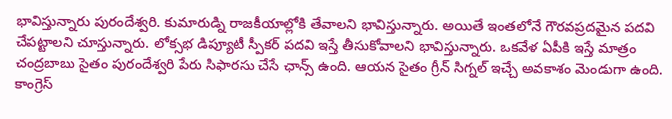భావిస్తున్నారు పురందేశ్వరి. కుమారుడ్ని రాజకీయాల్లోకి తేవాలని భావిస్తున్నారు. అయితే ఇంతలోనే గౌరవప్రదమైన పదవి చేపట్టాలని చూస్తున్నారు. లోక్సభ డిప్యూటీ స్పీకర్ పదవి ఇస్తే తీసుకోవాలని భావిస్తున్నారు. ఒకవేళ ఏపీకి ఇస్తే మాత్రం చంద్రబాబు సైతం పురందేశ్వరి పేరు సిఫారసు చేసే ఛాన్స్ ఉంది. ఆయన సైతం గ్రీన్ సిగ్నల్ ఇచ్చే అవకాశం మెండుగా ఉంది. కాంగ్రెస్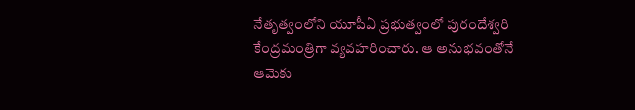నేతృత్వంలోని యూపీఏ ప్రభుత్వంలో పురందేశ్వరి కేంద్రమంత్రిగా వ్యవహరించారు. ఆ అనుభవంతోనే ఆమెకు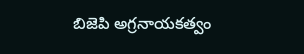బిజెపి అగ్రనాయకత్వం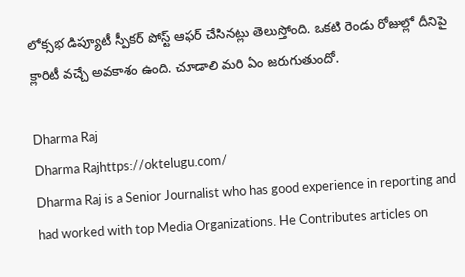లోక్సభ డిప్యూటీ స్పీకర్ పోస్ట్ ఆఫర్ చేసినట్లు తెలుస్తోంది. ఒకటి రెండు రోజుల్లో దీనిపై క్లారిటీ వచ్చే అవకాశం ఉంది. చూడాలి మరి ఏం జరుగుతుందో.

Dharma Raj
Dharma Rajhttps://oktelugu.com/
Dharma Raj is a Senior Journalist who has good experience in reporting and had worked with top Media Organizations. He Contributes articles on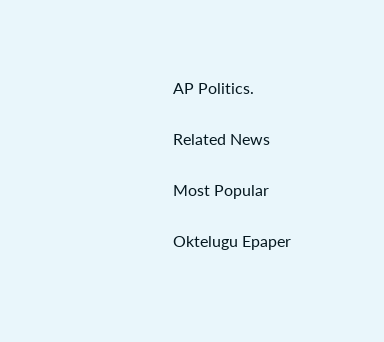AP Politics.

Related News

Most Popular

Oktelugu Epaper